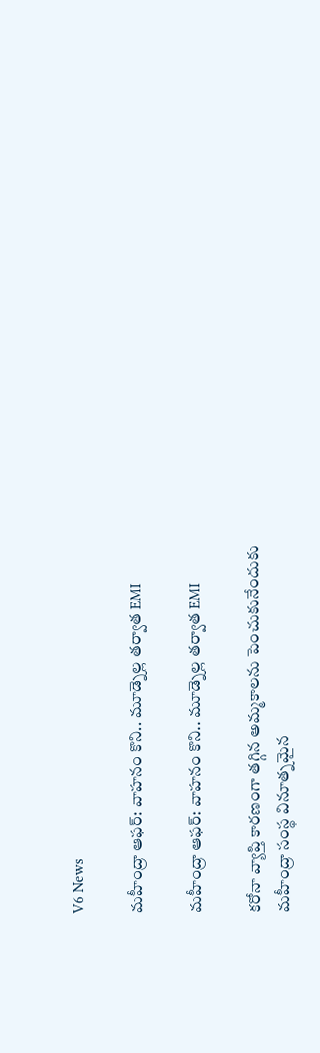V6 News

మహీంద్రా ఆఫర్: వాహనం కొని.. మూడ్నెల్ల తర్వాత EMI

మహీంద్రా ఆఫర్: వాహనం కొని.. మూడ్నెల్ల తర్వాత EMI

కరోనా వ్యాప్తి కారణంగా తగ్గిన అమ్మకాలను పెంచుకునేందుకు మహీంద్రా సంస్థ వినూత్నమైన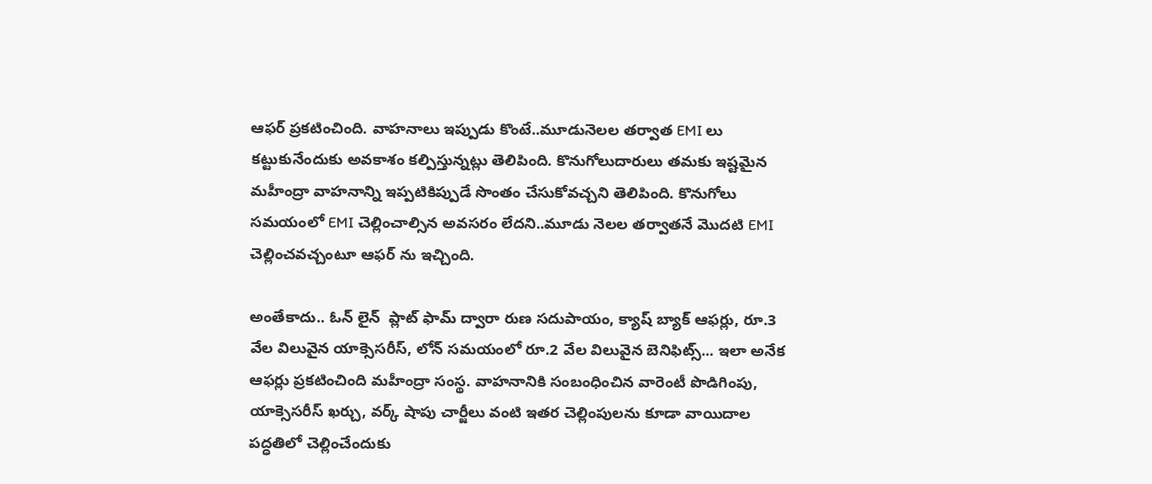ఆఫర్ ప్రకటించింది. వాహనాలు ఇప్పుడు కొంటే..మూడునెలల తర్వాత EMI లు కట్టుకునేందుకు అవకాశం కల్పిస్తున్నట్లు తెలిపింది. కొనుగోలుదారులు తమకు ఇష్టమైన మహీంద్రా వాహనాన్ని ఇప్పటికిప్పుడే సొంతం చేసుకోవచ్చని తెలిపింది. కొనుగోలు సమయంలో EMI చెల్లించాల్సిన అవసరం లేదని..మూడు నెలల తర్వాతనే మొదటి EMI చెల్లించవచ్చంటూ ఆఫర్ ను ఇచ్చింది.

అంతేకాదు.. ఓన్ లైన్  ప్లాట్ ఫామ్ ద్వారా రుణ సదుపాయం, క్యాష్ బ్యాక్ ఆఫర్లు, రూ.3 వేల విలువైన యాక్సెసరీస్, లోన్ సమయంలో రూ.2 వేల విలువైన బెనిఫిట్స్... ఇలా అనేక ఆఫర్లు ప్రకటించింది మహీంద్రా సంస్థ. వాహనానికి సంబంధించిన వారెంటీ పొడిగింపు, యాక్సెసరీస్ ఖర్చు, వర్క్ షాపు చార్జీలు వంటి ఇతర చెల్లింపులను కూడా వాయిదాల పద్ధతిలో చెల్లించేందుకు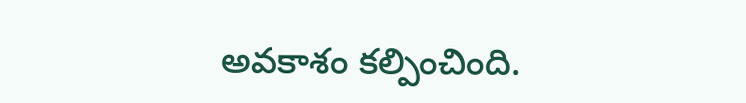అవకాశం కల్పించింది.